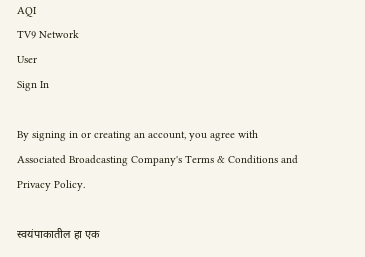AQI
TV9 Network
User
Sign In

By signing in or creating an account, you agree with Associated Broadcasting Company's Terms & Conditions and Privacy Policy.

स्वयंपाकातील हा एक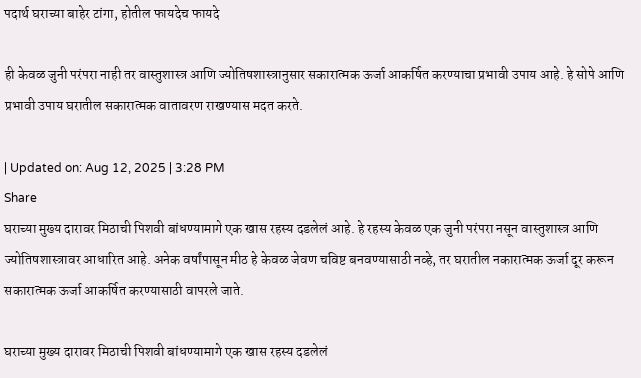पदार्थ घराच्या बाहेर टांगा, होतील फायदेच फायदे

ही केवळ जुनी परंपरा नाही तर वास्तुशास्त्र आणि ज्योतिषशास्त्रानुसार सकारात्मक ऊर्जा आकर्षित करण्याचा प्रभावी उपाय आहे. हे सोपे आणि प्रभावी उपाय घरातील सकारात्मक वातावरण राखण्यास मदत करते.

| Updated on: Aug 12, 2025 | 3:28 PM
Share
घराच्या मुख्य दारावर मिठाची पिशवी बांधण्यामागे एक खास रहस्य दडलेलं आहे. हे रहस्य केवळ एक जुनी परंपरा नसून वास्तुशास्त्र आणि ज्योतिषशास्त्रावर आधारित आहे. अनेक वर्षांपासून मीठ हे केवळ जेवण चविष्ट बनवण्यासाठी नव्हे, तर घरातील नकारात्मक ऊर्जा दूर करून सकारात्मक ऊर्जा आकर्षित करण्यासाठी वापरले जाते.

घराच्या मुख्य दारावर मिठाची पिशवी बांधण्यामागे एक खास रहस्य दडलेलं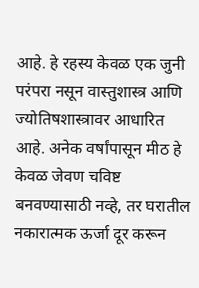आहे. हे रहस्य केवळ एक जुनी परंपरा नसून वास्तुशास्त्र आणि ज्योतिषशास्त्रावर आधारित आहे. अनेक वर्षांपासून मीठ हे केवळ जेवण चविष्ट बनवण्यासाठी नव्हे, तर घरातील नकारात्मक ऊर्जा दूर करून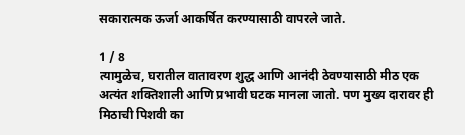सकारात्मक ऊर्जा आकर्षित करण्यासाठी वापरले जाते.

1 / 8
त्यामुळेच, घरातील वातावरण शुद्ध आणि आनंदी ठेवण्यासाठी मीठ एक अत्यंत शक्तिशाली आणि प्रभावी घटक मानला जातो. पण मुख्य दारावर ही मिठाची पिशवी का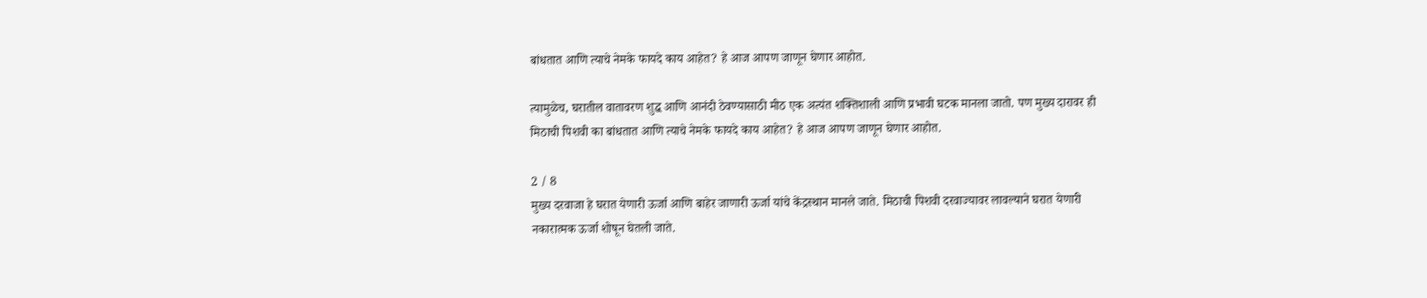बांधतात आणि त्याचे नेमके फायदे काय आहेत? हे आज आपण जाणून घेणार आहोत.

त्यामुळेच, घरातील वातावरण शुद्ध आणि आनंदी ठेवण्यासाठी मीठ एक अत्यंत शक्तिशाली आणि प्रभावी घटक मानला जातो. पण मुख्य दारावर ही मिठाची पिशवी का बांधतात आणि त्याचे नेमके फायदे काय आहेत? हे आज आपण जाणून घेणार आहोत.

2 / 8
मुख्य दरवाजा हे घरात येणारी ऊर्जा आणि बाहेर जाणारी ऊर्जा यांचे केंद्रस्थान मानले जाते. मिठाची पिशवी दरवाज्यावर लावल्याने घरात येणारी नकारात्मक ऊर्जा शोषून घेतली जाते.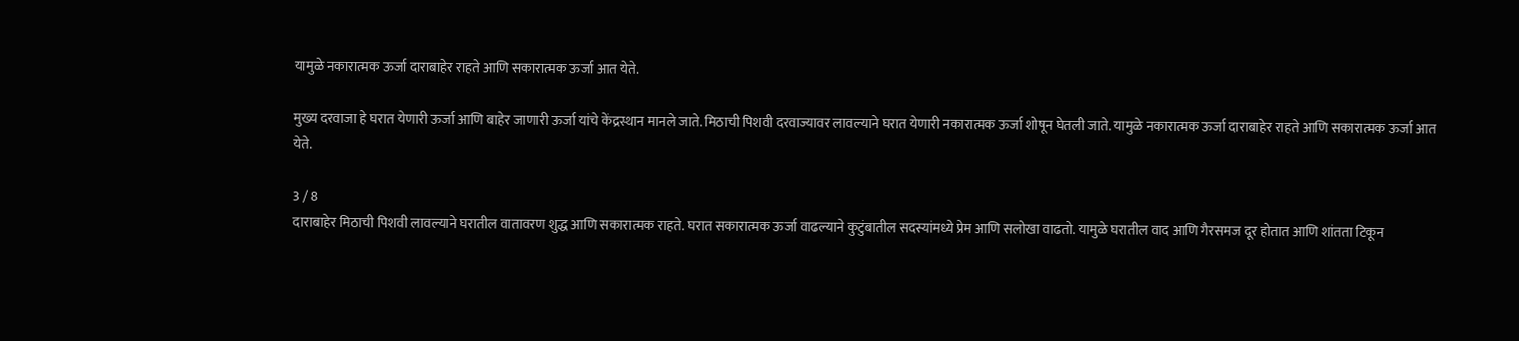यामुळे नकारात्मक ऊर्जा दाराबाहेर राहते आणि सकारात्मक ऊर्जा आत येते.

मुख्य दरवाजा हे घरात येणारी ऊर्जा आणि बाहेर जाणारी ऊर्जा यांचे केंद्रस्थान मानले जाते. मिठाची पिशवी दरवाज्यावर लावल्याने घरात येणारी नकारात्मक ऊर्जा शोषून घेतली जाते. यामुळे नकारात्मक ऊर्जा दाराबाहेर राहते आणि सकारात्मक ऊर्जा आत येते.

3 / 8
दाराबाहेर मिठाची पिशवी लावल्याने घरातील वातावरण शुद्ध आणि सकारात्मक राहते. घरात सकारात्मक ऊर्जा वाढल्याने कुटुंबातील सदस्यांमध्ये प्रेम आणि सलोखा वाढतो. यामुळे घरातील वाद आणि गैरसमज दूर होतात आणि शांतता टिकून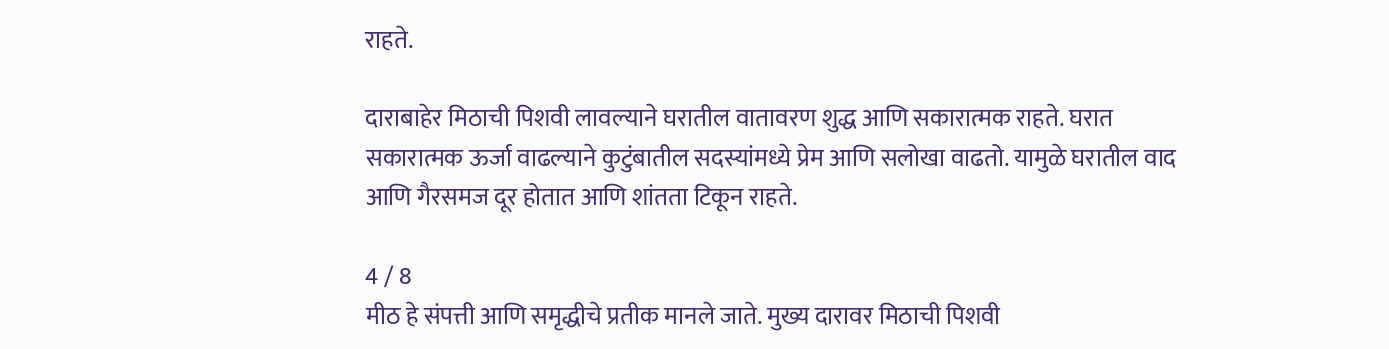राहते.

दाराबाहेर मिठाची पिशवी लावल्याने घरातील वातावरण शुद्ध आणि सकारात्मक राहते. घरात सकारात्मक ऊर्जा वाढल्याने कुटुंबातील सदस्यांमध्ये प्रेम आणि सलोखा वाढतो. यामुळे घरातील वाद आणि गैरसमज दूर होतात आणि शांतता टिकून राहते.

4 / 8
मीठ हे संपत्ती आणि समृद्धीचे प्रतीक मानले जाते. मुख्य दारावर मिठाची पिशवी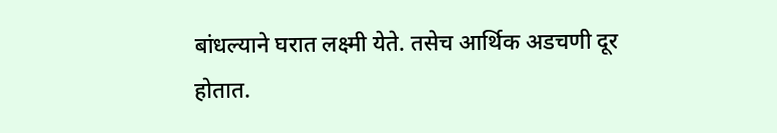बांधल्याने घरात लक्ष्मी येते. तसेच आर्थिक अडचणी दूर होतात.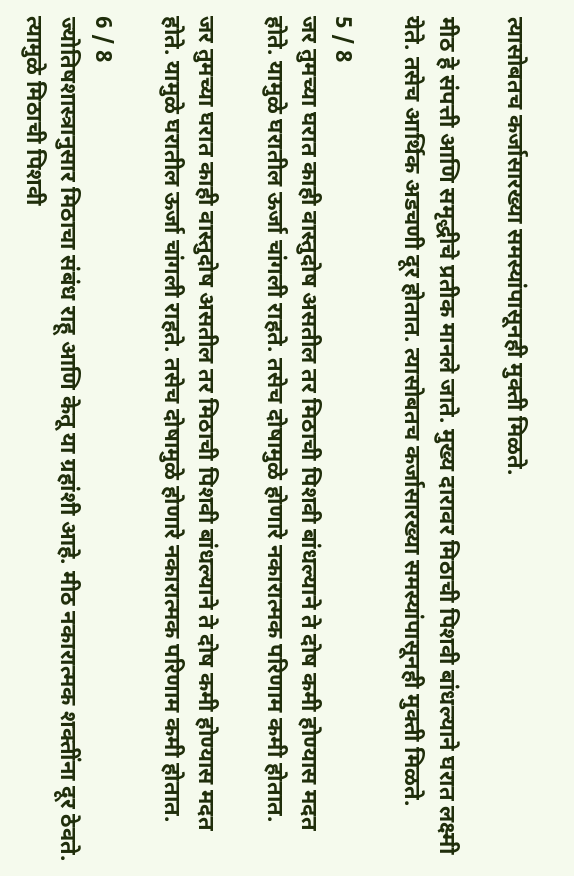त्यासोबतच कर्जासारख्या समस्यांपासूनही मुक्ती मिळते.

मीठ हे संपत्ती आणि समृद्धीचे प्रतीक मानले जाते. मुख्य दारावर मिठाची पिशवी बांधल्याने घरात लक्ष्मी येते. तसेच आर्थिक अडचणी दूर होतात. त्यासोबतच कर्जासारख्या समस्यांपासूनही मुक्ती मिळते.

5 / 8
जर तुमच्या घरात काही वास्तुदोष असतील तर मिठाची पिशवी बांधल्याने ते दोष कमी होण्यास मदत होते. यामुळे घरातील ऊर्जा चांगली राहते. तसेच दोषामुळे होणारे नकारात्मक परिणाम कमी होतात.

जर तुमच्या घरात काही वास्तुदोष असतील तर मिठाची पिशवी बांधल्याने ते दोष कमी होण्यास मदत होते. यामुळे घरातील ऊर्जा चांगली राहते. तसेच दोषामुळे होणारे नकारात्मक परिणाम कमी होतात.

6 / 8
ज्योतिषशास्त्रानुसार मिठाचा संबंध राहू आणि केतू या ग्रहांशी आहे. मीठ नकारात्मक शक्तींना दूर ठेवते. त्यामुळे मिठाची पिशवी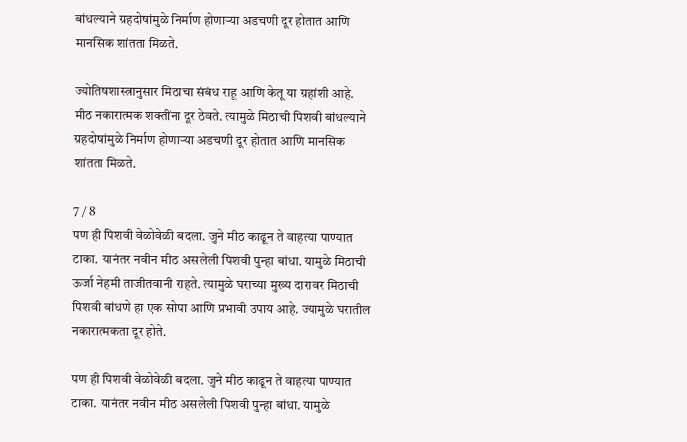बांधल्याने ग्रहदोषांमुळे निर्माण होणाऱ्या अडचणी दूर होतात आणि मानसिक शांतता मिळते.

ज्योतिषशास्त्रानुसार मिठाचा संबंध राहू आणि केतू या ग्रहांशी आहे. मीठ नकारात्मक शक्तींना दूर ठेवते. त्यामुळे मिठाची पिशवी बांधल्याने ग्रहदोषांमुळे निर्माण होणाऱ्या अडचणी दूर होतात आणि मानसिक शांतता मिळते.

7 / 8
पण ही पिशवी वेळोवेळी बदला. जुने मीठ काढून ते वाहत्या पाण्यात टाका. यानंतर नवीन मीठ असलेली पिशवी पुन्हा बांधा. यामुळे मिठाची ऊर्जा नेहमी ताजीतवानी राहते. त्यामुळे घराच्या मुख्य दारावर मिठाची पिशवी बांधणे हा एक सोपा आणि प्रभावी उपाय आहे. ज्यामुळे घरातील नकारात्मकता दूर होते.

पण ही पिशवी वेळोवेळी बदला. जुने मीठ काढून ते वाहत्या पाण्यात टाका. यानंतर नवीन मीठ असलेली पिशवी पुन्हा बांधा. यामुळे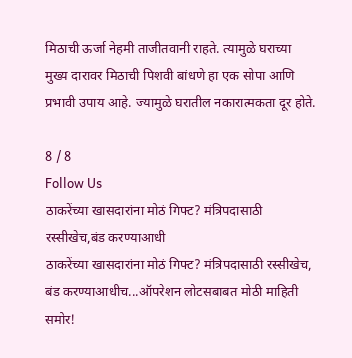मिठाची ऊर्जा नेहमी ताजीतवानी राहते. त्यामुळे घराच्या मुख्य दारावर मिठाची पिशवी बांधणे हा एक सोपा आणि प्रभावी उपाय आहे. ज्यामुळे घरातील नकारात्मकता दूर होते.

8 / 8
Follow Us
ठाकरेंच्या खासदारांना मोठं गिफ्ट? मंत्रिपदासाठी रस्सीखेच,बंड करण्याआधी
ठाकरेंच्या खासदारांना मोठं गिफ्ट? मंत्रिपदासाठी रस्सीखेच, बंड करण्याआधीच...ऑपरेशन लोटसबाबत मोठी माहिती समोर!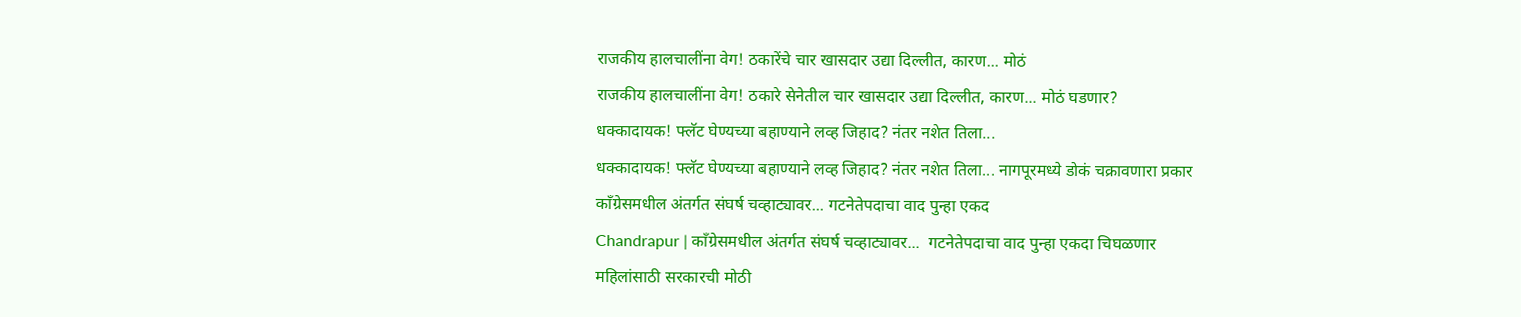राजकीय हालचालींना वेग! ठकारेंचे चार खासदार उद्या दिल्लीत, कारण... मोठं
राजकीय हालचालींना वेग! ठकारे सेनेतील चार खासदार उद्या दिल्लीत, कारण... मोठं घडणार?
धक्कादायक! फ्लॅट घेण्यच्या बहाण्याने लव्ह जिहाद? नंतर नशेत तिला...
धक्कादायक! फ्लॅट घेण्यच्या बहाण्याने लव्ह जिहाद? नंतर नशेत तिला... नागपूरमध्ये डोकं चक्रावणारा प्रकार
काँग्रेसमधील अंतर्गत संघर्ष चव्हाट्यावर... गटनेतेपदाचा वाद पुन्हा एकद
Chandrapur | काँग्रेसमधील अंतर्गत संघर्ष चव्हाट्यावर...  गटनेतेपदाचा वाद पुन्हा एकदा चिघळणार
महिलांसाठी सरकारची मोठी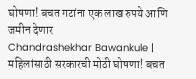घोषणा! बचत गटांना एक लाख रुपये आणि जमीन देणार
Chandrashekhar Bawankule | महिलांसाठी सरकारची मोठी घोषणा! बचत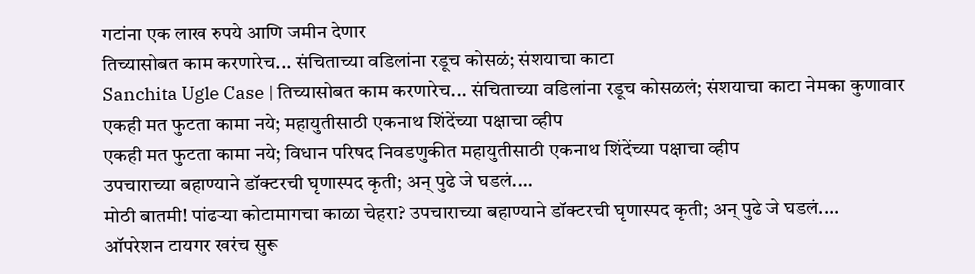गटांना एक लाख रुपये आणि जमीन देणार
तिच्यासोबत काम करणारेच... संचिताच्या वडिलांना रडूच कोसळं; संशयाचा काटा
Sanchita Ugle Case | तिच्यासोबत काम करणारेच... संचिताच्या वडिलांना रडूच कोसळलं; संशयाचा काटा नेमका कुणावार
एकही मत फुटता कामा नये; महायुतीसाठी एकनाथ शिंदेंच्या पक्षाचा व्हीप
एकही मत फुटता कामा नये; विधान परिषद निवडणुकीत महायुतीसाठी एकनाथ शिंदेंच्या पक्षाचा व्हीप
उपचाराच्या बहाण्याने डॉक्टरची घृणास्पद कृती; अन् पुढे जे घडलं....
मोठी बातमी! पांढऱ्या कोटामागचा काळा चेहरा? उपचाराच्या बहाण्याने डॉक्टरची घृणास्पद कृती; अन् पुढे जे घडलं....
ऑपरेशन टायगर खरंच सुरू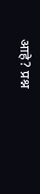आहे? प्रश्न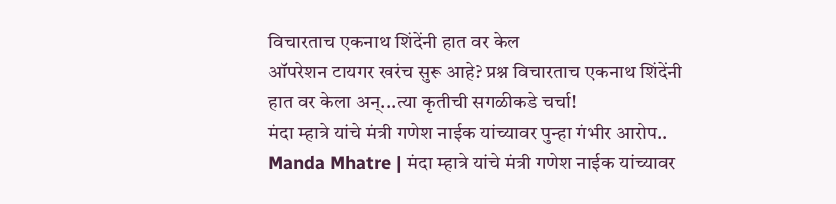विचारताच एकनाथ शिंदेंनी हात वर केल
ऑपरेशन टायगर खरंच सुरू आहे? प्रश्न विचारताच एकनाथ शिंदेंनी हात वर केला अन्...त्या कृतीची सगळीकडे चर्चा!
मंदा म्हात्रे यांचे मंत्री गणेश नाईक यांच्यावर पुन्हा गंभीर आरोप..
Manda Mhatre | मंदा म्हात्रे यांचे मंत्री गणेश नाईक यांच्यावर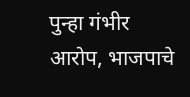पुन्हा गंभीर आरोप, भाजपाचे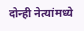दोन्ही नेत्यांमध्ये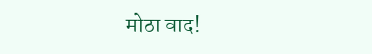मोठा वाद!